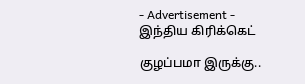- Advertisement -
இந்திய கிரிக்கெட்

குழப்பமா இருக்கு..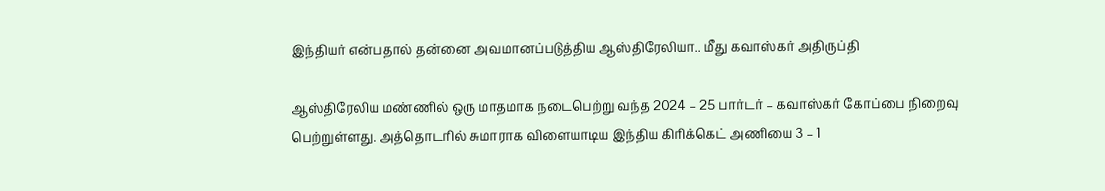இந்தியர் என்பதால் தன்னை அவமானப்படுத்திய ஆஸ்திரேலியா.. மீது கவாஸ்கர் அதிருப்தி

ஆஸ்திரேலிய மண்ணில் ஒரு மாதமாக நடைபெற்று வந்த 2024 – 25 பார்டர் – கவாஸ்கர் கோப்பை நிறைவு பெற்றுள்ளது. அத்தொடரில் சுமாராக விளையாடிய இந்திய கிரிக்கெட் அணியை 3 – 1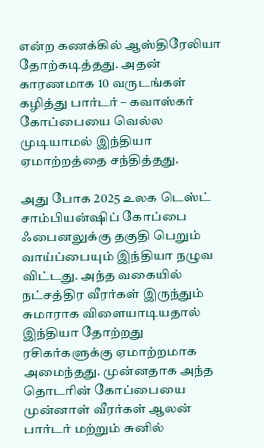என்ற கணக்கில் ஆஸ்திரேலியா தோற்கடித்தது. அதன் காரணமாக 10 வருடங்கள் கழித்து பார்டர் – கவாஸ்கர் கோப்பையை வெல்ல முடியாமல் இந்தியா ஏமாற்றத்தை சந்தித்தது.

அது போக 2025 உலக டெஸ்ட் சாம்பியன்ஷிப் கோப்பை ஃபைனலுக்கு தகுதி பெறும் வாய்ப்பையும் இந்தியா நழுவ விட்டது. அந்த வகையில் நட்சத்திர வீரர்கள் இருந்தும் சுமாராக விளையாடியதால் இந்தியா தோற்றது ரசிகர்களுக்கு ஏமாற்றமாக அமைந்தது. முன்னதாக அந்த தொடரின் கோப்பையை முன்னாள் வீரர்கள் ஆலன் பார்டர் மற்றும் சுனில்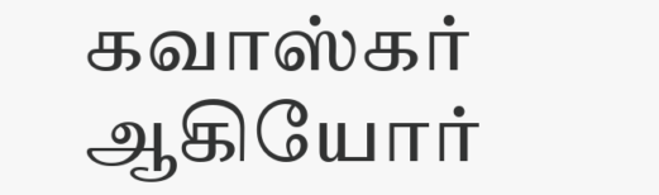கவாஸ்கர் ஆகியோர்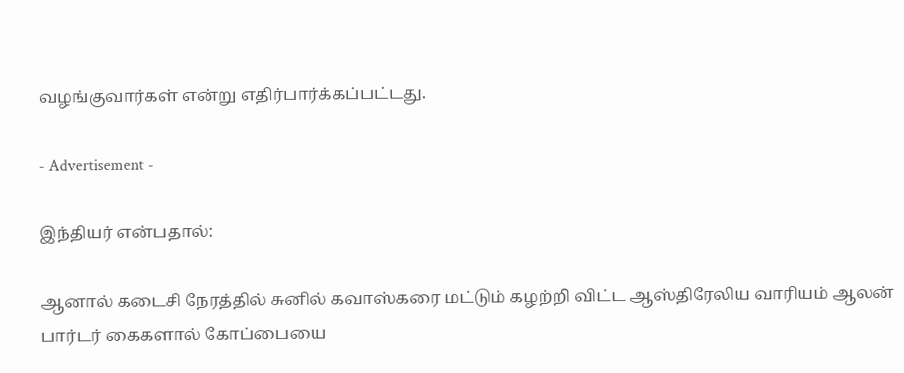வழங்குவார்கள் என்று எதிர்பார்க்கப்பட்டது.

- Advertisement -

இந்தியர் என்பதால்:

ஆனால் கடைசி நேரத்தில் சுனில் கவாஸ்கரை மட்டும் கழற்றி விட்ட ஆஸ்திரேலிய வாரியம் ஆலன் பார்டர் கைகளால் கோப்பையை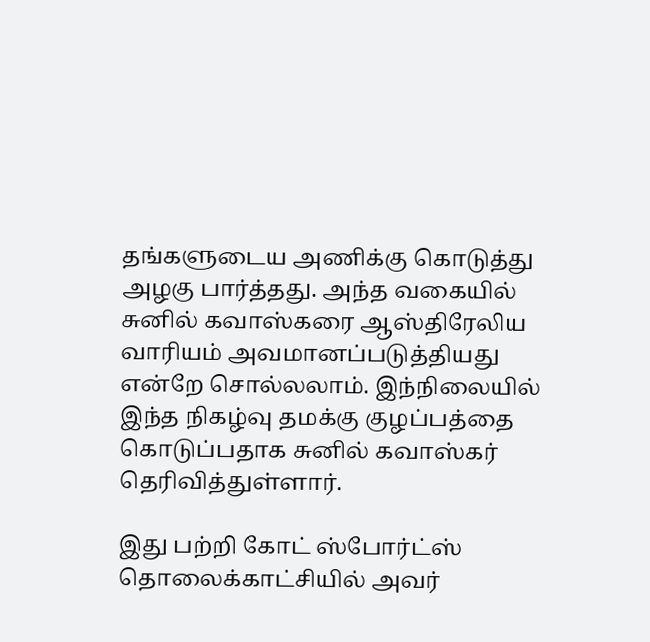தங்களுடைய அணிக்கு கொடுத்து அழகு பார்த்தது. அந்த வகையில் சுனில் கவாஸ்கரை ஆஸ்திரேலிய வாரியம் அவமானப்படுத்தியது என்றே சொல்லலாம். இந்நிலையில் இந்த நிகழ்வு தமக்கு குழப்பத்தை கொடுப்பதாக சுனில் கவாஸ்கர் தெரிவித்துள்ளார்.

இது பற்றி கோட் ஸ்போர்ட்ஸ் தொலைக்காட்சியில் அவர்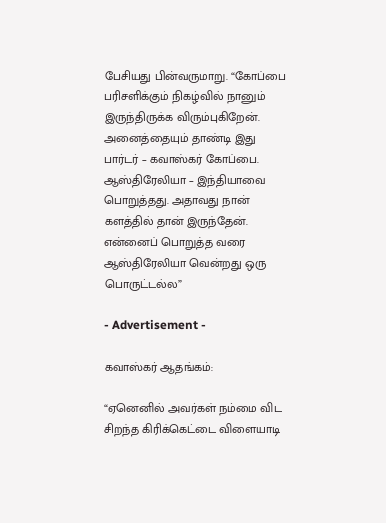பேசியது பின்வருமாறு. “கோப்பை பரிசளிக்கும் நிகழ்வில் நானும் இருந்திருக்க விரும்புகிறேன். அனைத்தையும் தாண்டி இது பார்டர் – கவாஸ்கர் கோப்பை. ஆஸ்திரேலியா – இந்தியாவை பொறுத்தது. அதாவது நான் களத்தில் தான் இருந்தேன். என்னைப் பொறுத்த வரை ஆஸ்திரேலியா வென்றது ஒரு பொருட்டல்ல”

- Advertisement -

கவாஸ்கர் ஆதங்கம்:

“ஏனெனில் அவர்கள் நம்மை விட சிறந்த கிரிக்கெட்டை விளையாடி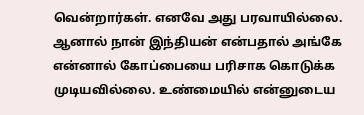வென்றார்கள். எனவே அது பரவாயில்லை. ஆனால் நான் இந்தியன் என்பதால் அங்கே என்னால் கோப்பையை பரிசாக கொடுக்க முடியவில்லை. உண்மையில் என்னுடைய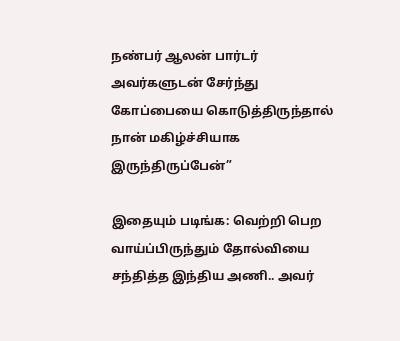நண்பர் ஆலன் பார்டர் அவர்களுடன் சேர்ந்து கோப்பையை கொடுத்திருந்தால் நான் மகிழ்ச்சியாக இருந்திருப்பேன்”

இதையும் படிங்க: வெற்றி பெற வாய்ப்பிருந்தும் தோல்வியை சந்தித்த இந்திய அணி.. அவர்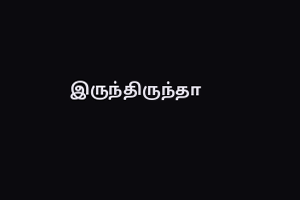இருந்திருந்தா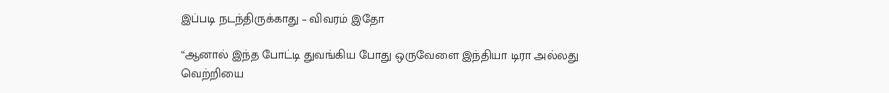இப்படி நடந்திருக்காது – விவரம் இதோ

“ஆனால் இந்த போட்டி துவங்கிய போது ஒருவேளை இந்தியா டிரா அல்லது வெற்றியை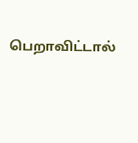பெறாவிட்டால்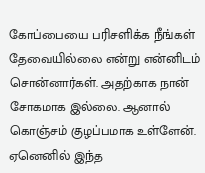கோப்பையை பரிசளிக்க நீங்கள் தேவையில்லை என்று என்னிடம் சொன்னார்கள். அதற்காக நான் சோகமாக இல்லை. ஆனால் கொஞ்சம் குழப்பமாக உள்ளேன். ஏனெனில் இந்த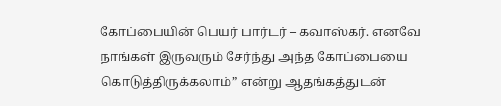கோப்பையின் பெயர் பார்டர் – கவாஸ்கர். எனவே நாங்கள் இருவரும் சேர்ந்து அந்த கோப்பையை கொடுத்திருக்கலாம்” என்று ஆதங்கத்துடன்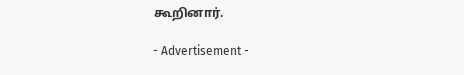கூறினார்.

- Advertisement -